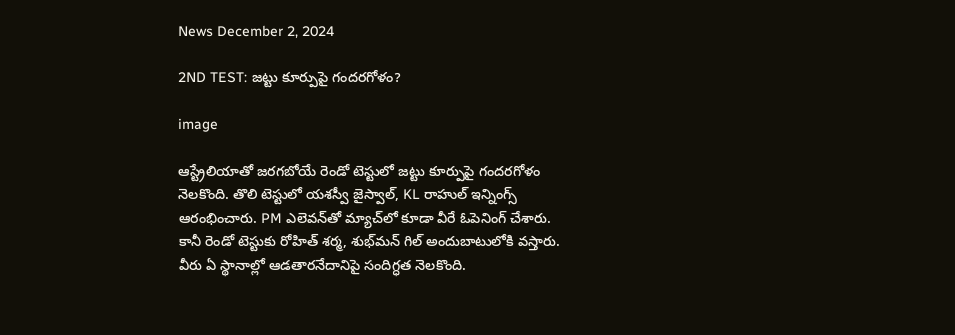News December 2, 2024

2ND TEST: జట్టు కూర్పుపై గందరగోళం?

image

ఆస్ట్రేలియాతో జరగబోయే రెండో టెస్టులో జట్టు కూర్పుపై గందరగోళం నెలకొంది. తొలి టెస్టులో యశస్వీ జైస్వాల్, KL రాహుల్ ఇన్నింగ్స్ ఆరంభించారు. PM ఎలెవన్‌తో మ్యాచ్‌లో కూడా వీరే ఓపెనింగ్ చేశారు. కానీ రెండో టెస్టుకు రోహిత్ శర్మ, శుభ్‌మన్ గిల్ అందుబాటులోకి వస్తారు. వీరు ఏ స్థానాల్లో ఆడతారనేదానిపై సందిగ్ధత నెలకొంది.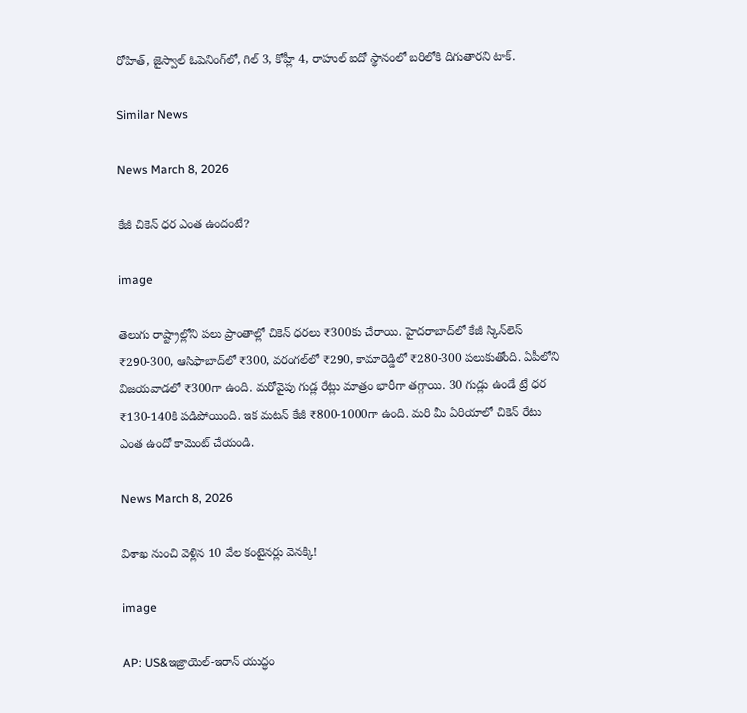రోహిత్, జైస్వాల్ ఓపెనింగ్‌లో, గిల్ 3, కోహ్లీ 4, రాహుల్ ఐదో స్థానంలో బరిలోకి దిగుతారని టాక్.

Similar News

News March 8, 2026

కేజీ చికెన్ ధర ఎంత ఉందంటే?

image

తెలుగు రాష్ట్రాల్లోని పలు ప్రాంతాల్లో చికెన్ ధరలు ₹300కు చేరాయి. హైదరాబాద్‌లో కేజీ స్కిన్‌లెస్ ₹290-300, ఆసిఫాబాద్‌లో ₹300, వరంగల్‌లో ₹290, కామారెడ్డిలో ₹280-300 పలుకుతోంది. ఏపీలోని విజయవాడలో ₹300గా ఉంది. మరోవైపు గుడ్ల రేట్లు మాత్రం భారీగా తగ్గాయి. 30 గుడ్లు ఉండే ట్రే ధర ₹130-140కి పడిపోయింది. ఇక మటన్ కేజీ ₹800-1000గా ఉంది. మరి మీ ఏరియాలో చికెన్ రేటు ఎంత ఉందో కామెంట్ చేయండి.

News March 8, 2026

విశాఖ నుంచి వెళ్లిన 10 వేల కంటైనర్లు వెనక్కి!

image

AP: US&ఇజ్రాయెల్-ఇరాన్ యుద్ధం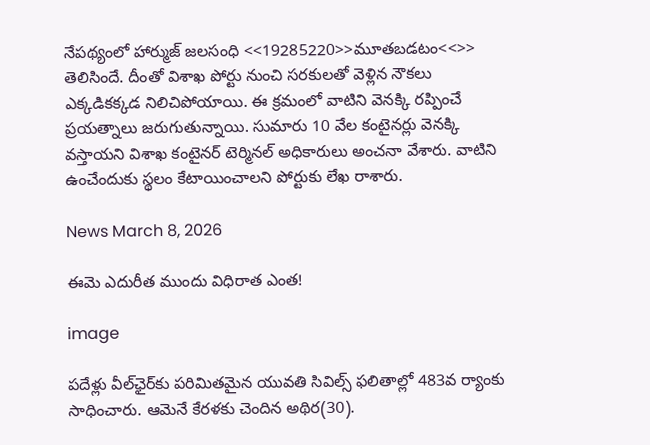నేపథ్యంలో హార్ముజ్ జలసంధి <<19285220>>మూతబడటం<<>> తెలిసిందే. దీంతో విశాఖ పోర్టు నుంచి సరకులతో వెళ్లిన నౌకలు ఎక్కడికక్కడ నిలిచిపోయాయి. ఈ క్రమంలో వాటిని వెనక్కి రప్పించే ప్రయత్నాలు జరుగుతున్నాయి. సుమారు 10 వేల కంటైనర్లు వెనక్కి వస్తాయని విశాఖ కంటైనర్ టెర్మినల్ అధికారులు అంచనా వేశారు. వాటిని ఉంచేందుకు స్థలం కేటాయించాలని పోర్టుకు లేఖ రాశారు.

News March 8, 2026

ఈమె ఎదురీత ముందు విధిరాత ఎంత!

image

పదేళ్లు వీల్‌ఛైర్‌కు పరిమితమైన యువతి సివిల్స్ ఫలితాల్లో 483వ ర్యాంకు సాధించారు. ఆమెనే కేరళకు చెందిన అథిర(30).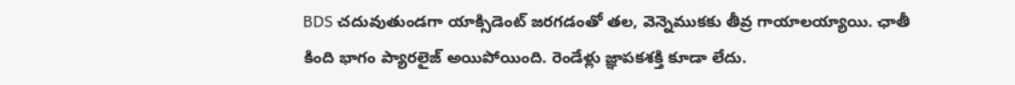BDS చదువుతుండగా యాక్సిడెంట్ జరగడంతో తల, వెన్నెముకకు తీవ్ర గాయాలయ్యాయి. ఛాతీ కింది భాగం ప్యారలైజ్ అయిపోయింది. రెండేళ్లు జ్ఞాపకశక్తి కూడా లేదు.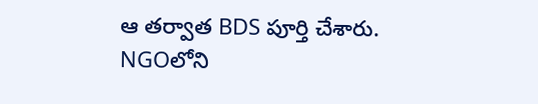ఆ తర్వాత BDS పూర్తి చేశారు. NGOలోని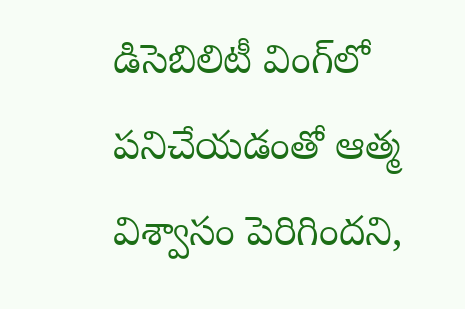డిసెబిలిటీ వింగ్‌లో పనిచేయడంతో ఆత్మ విశ్వాసం పెరిగిందని,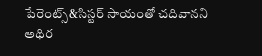పేరెంట్స్&సిస్టర్ సాయంతో చదివానని అథిర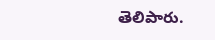తెలిపారు.